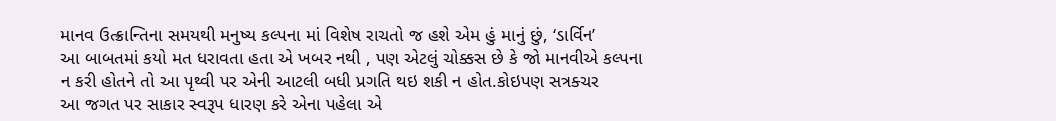માનવ ઉત્ક્રાન્તિના સમયથી મનુષ્ય કલ્પના માં વિશેષ રાચતો જ હશે એમ હું માનું છું, ‘ડાર્વિન’
આ બાબતમાં કયો મત ધરાવતા હતા એ ખબર નથી , પણ એટલું ચોક્કસ છે કે જો માનવીએ કલ્પના
ન કરી હોતને તો આ પૃથ્વી પર એની આટલી બધી પ્રગતિ થઇ શકી ન હોત.કોઇપણ સત્રક્ચર
આ જગત પર સાકાર સ્વરૂપ ધારણ કરે એના પહેલા એ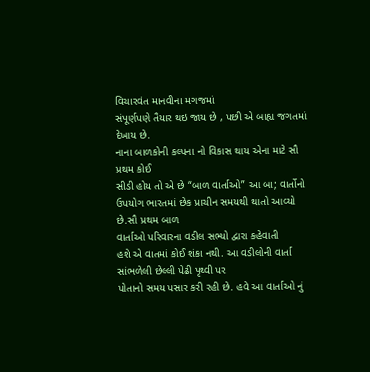વિચારવંત માનવીના મગજમાં
સંપૂર્ણપણે તૈયાર થઇ જાય છે , પછી એ બાહ્ય જગતમાં દેખાય છે.
નાના બાળકોની કલ્પના નો વિકાસ થાય એના માટે સૌ પ્રથમ કોઈ
સીડી હોય તો એ છે “બાળ વાર્તાઓ” આ બા; વાર્તોનો ઉપયોગ ભારતમાં છેક પ્રાચીન સમયથી થાતો આવ્યો છે.સૌ પ્રથમ બાળ
વાર્તાઓ પરિવારના વડીલ સભ્યો દ્વારા કહેવાતી
હશે એ વાતમાં કોઈ શંકા નથી. આ વડીલોની વાર્તા સાંભળેલી છેલ્લી પેઢી પૃથ્વી પર
પોતાનો સમય પસાર કરી રહી છે. હવે આ વાર્તાઓ નું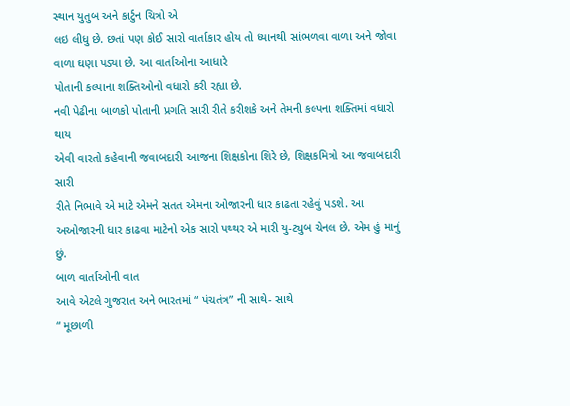સ્થાન યુતુબ અને કાર્ટુન ચિત્રો એ
લઇ લીધુ છે. છતાં પણ કોઈ સારો વાર્તાકાર હોય તો ધ્યાનથી સાંભળવા વાળા અને જોવા
વાળા ઘણા પડ્યા છે. આ વાર્તાઓના આધારે
પોતાની કલ્પાના શક્તિઓનો વધારો કરી રહ્યા છે.
નવી પેઢીના બાળકો પોતાની પ્રગતિ સારી રીતે કરીશકે અને તેમની કલ્પના શક્તિમાં વધારો થાય
એવી વારતો કહેવાની જવાબદારી આજના શિક્ષકોના શિરે છે, શિક્ષકમિત્રો આ જવાબદારી સારી
રીતે નિભાવે એ માટે એમને સતત એમના ઓજારની ધાર કાઢતા રહેવું પડશે. આ
અઓજારની ધાર કાઢવા માટેનો એક સારો પથ્થર એ મારી યુ-ટ્યુબ ચેનલ છે. એમ હું માનું છું.
બાળ વાર્તાઓની વાત
આવે એટલે ગુજરાત અને ભારતમાં “ પંચતંત્ર” ની સાથે- સાથે
“ મૂછાળી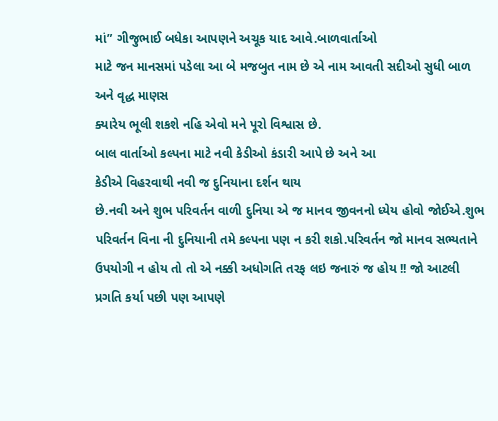માં” ગીજુભાઈ બધેકા આપણને અચૂક યાદ આવે.બાળવાર્તાઓ
માટે જન માનસમાં પડેલા આ બે મજબુત નામ છે એ નામ આવતી સદીઓ સુધી બાળ અને વૃદ્ધ માણસ
ક્યારેય ભૂલી શકશે નહિ એવો મને પૂરો વિશ્વાસ છે.
બાલ વાર્તાઓ કલ્પના માટે નવી કેડીઓ કંડારી આપે છે અને આ
કેડીએ વિહરવાથી નવી જ દુનિયાના દર્શન થાય
છે.નવી અને શુભ પરિવર્તન વાળી દુનિયા એ જ માનવ જીવનનો ધ્યેય હોવો જોઈએ.શુભ
પરિવર્તન વિના ની દુનિયાની તમે કલ્પના પણ ન કરી શકો.પરિવર્તન જો માનવ સભ્યતાને
ઉપયોગી ન હોય તો તો એ નક્કી અધોગતિ તરફ લઇ જનારું જ હોય !! જો આટલી પ્રગતિ કર્યા પછી પણ આપણે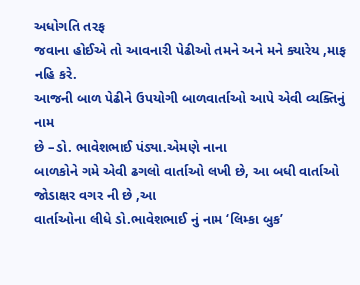અધોગતિ તરફ
જવાના હોઈએ તો આવનારી પેઢીઓ તમને અને મને ક્યારેય ,માફ નહિ કરે.
આજની બાળ પેઢીને ઉપયોગી બાળવાર્તાઓ આપે એવી વ્યક્તિનું નામ
છે –ડો. ભાવેશભાઈ પંડ્યા.એમણે નાના
બાળકોને ગમે એવી ઢગલો વાર્તાઓ લખી છે, આ બધી વાર્તાઓ જોડાક્ષર વગર ની છે ,આ
વાર્તાઓના લીધે ડો.ભાવેશભાઈ નું નામ ‘લિમ્કા બુક’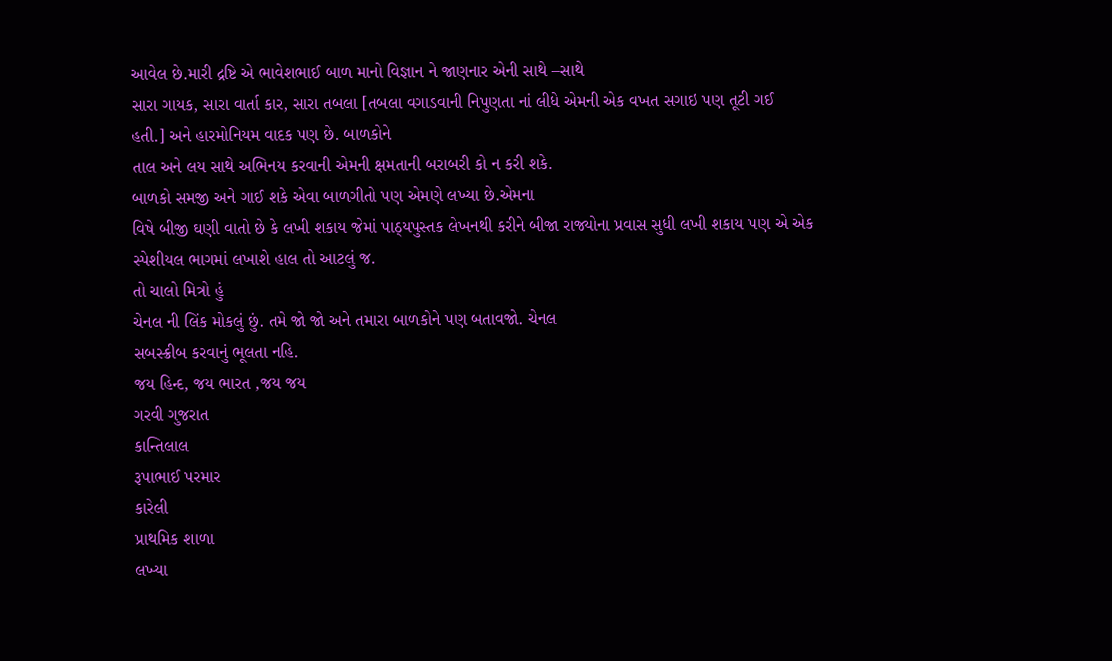આવેલ છે.મારી દ્રષ્ટિ એ ભાવેશભાઈ બાળ માનો વિજ્ઞાન ને જાણનાર એની સાથે –સાથે
સારા ગાયક, સારા વાર્તા કાર, સારા તબલા [તબલા વગાડવાની નિપુણતા નાં લીધે એમની એક વખત સગાઇ પણ તૂટી ગઈ
હતી.] અને હારમોનિયમ વાદક પણ છે. બાળકોને
તાલ અને લય સાથે અભિનય કરવાની એમની ક્ષમતાની બરાબરી કો ન કરી શકે.
બાળકો સમજી અને ગાઈ શકે એવા બાળગીતો પણ એમણે લખ્યા છે.એમના
વિષે બીજી ઘણી વાતો છે કે લખી શકાય જેમાં પાઠ્યપુસ્તક લેખનથી કરીને બીજા રાજ્યોના પ્રવાસ સુધી લખી શકાય પણ એ એક
સ્પેશીયલ ભાગમાં લખાશે હાલ તો આટલું જ.
તો ચાલો મિત્રો હું
ચેનલ ની લિંક મોકલું છું. તમે જો જો અને તમારા બાળકોને પણ બતાવજો. ચેનલ
સબસ્ક્રીબ કરવાનું ભૂલતા નહિ.
જય હિન્દ, જય ભારત ,જય જય
ગરવી ગુજરાત
કાન્તિલાલ
રૂપાભાઈ પરમાર
કારેલી
પ્રાથમિક શાળા
લખ્યા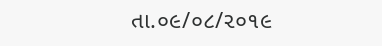તા.૦૯/૦૮/૨૦૧૯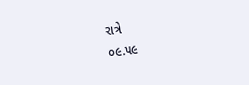રાત્રે
૦૯.૫૯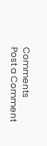Comments
Post a Comment